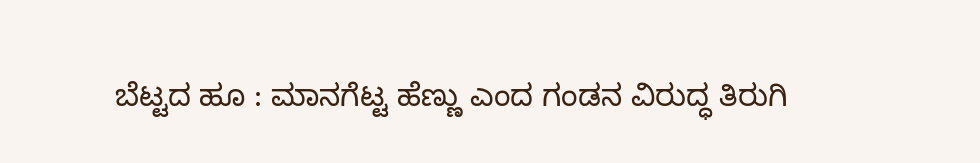ಬೆಟ್ಟದ ಹೂ : ಮಾನಗೆಟ್ಟ ಹೆಣ್ಣು ಎಂದ ಗಂಡನ ವಿರುದ್ಧ ತಿರುಗಿ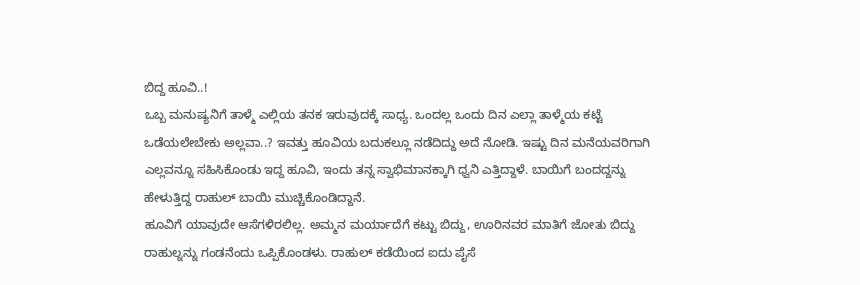ಬಿದ್ದ ಹೂವಿ..!
ಒಬ್ಬ ಮನುಷ್ಯನಿಗೆ ತಾಳ್ಮೆ ಎಲ್ಲಿಯ ತನಕ ಇರುವುದಕ್ಕೆ ಸಾಧ್ಯ. ಒಂದಲ್ಲ ಒಂದು ದಿನ ಎಲ್ಲಾ ತಾಳ್ಮೆಯ ಕಟ್ಟೆ ಒಡೆಯಲೇಬೇಕು ಅಲ್ಲವಾ..? ಇವತ್ತು ಹೂವಿಯ ಬದುಕಲ್ಲೂ ನಡೆದಿದ್ದು ಅದೆ ನೋಡಿ. ಇಷ್ಟು ದಿನ ಮನೆಯವರಿಗಾಗಿ ಎಲ್ಲವನ್ನೂ ಸಹಿಸಿಕೊಂಡು ಇದ್ದ ಹೂವಿ, ಇಂದು ತನ್ನ ಸ್ವಾಭಿಮಾನಕ್ಕಾಗಿ ಧ್ವನಿ ಎತ್ತಿದ್ದಾಳೆ. ಬಾಯಿಗೆ ಬಂದದ್ದನ್ನು ಹೇಳುತ್ತಿದ್ದ ರಾಹುಲ್ ಬಾಯಿ ಮುಚ್ಚಿಕೊಂಡಿದ್ದಾನೆ.
ಹೂವಿಗೆ ಯಾವುದೇ ಆಸೆಗಳಿರಲಿಲ್ಲ. ಅಮ್ಮನ ಮರ್ಯಾದೆಗೆ ಕಟ್ಟು ಬಿದ್ದು, ಊರಿನವರ ಮಾತಿಗೆ ಜೋತು ಬಿದ್ದು ರಾಹುಲ್ನನ್ನು ಗಂಡನೆಂದು ಒಪ್ಪಿಕೊಂಡಳು. ರಾಹುಲ್ ಕಡೆಯಿಂದ ಐದು ಪೈಸೆ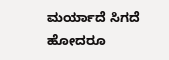ಮರ್ಯಾದೆ ಸಿಗದೆ ಹೋದರೂ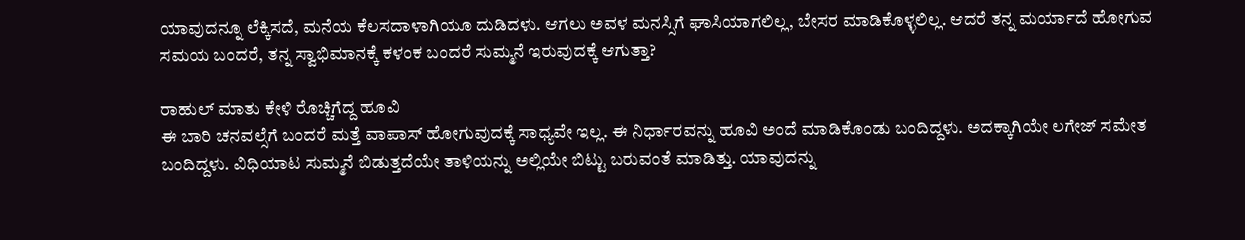ಯಾವುದನ್ನೂ ಲೆಕ್ಕಿಸದೆ, ಮನೆಯ ಕೆಲಸದಾಳಾಗಿಯೂ ದುಡಿದಳು. ಆಗಲು ಅವಳ ಮನಸ್ಸಿಗೆ ಘಾಸಿಯಾಗಲಿಲ್ಲ, ಬೇಸರ ಮಾಡಿಕೊಳ್ಳಲಿಲ್ಲ. ಆದರೆ ತನ್ನ ಮರ್ಯಾದೆ ಹೋಗುವ ಸಮಯ ಬಂದರೆ, ತನ್ನ ಸ್ವಾಭಿಮಾನಕ್ಕೆ ಕಳಂಕ ಬಂದರೆ ಸುಮ್ಮನೆ ಇರುವುದಕ್ಕೆ ಆಗುತ್ತಾ?

ರಾಹುಲ್ ಮಾತು ಕೇಳಿ ರೊಚ್ಚಿಗೆದ್ದ ಹೂವಿ
ಈ ಬಾರಿ ಚನವಲ್ಸೆಗೆ ಬಂದರೆ ಮತ್ತೆ ವಾಪಾಸ್ ಹೋಗುವುದಕ್ಕೆ ಸಾಧ್ಯವೇ ಇಲ್ಲ. ಈ ನಿರ್ಧಾರವನ್ನು ಹೂವಿ ಅಂದೆ ಮಾಡಿಕೊಂಡು ಬಂದಿದ್ದಳು. ಅದಕ್ಕಾಗಿಯೇ ಲಗೇಜ್ ಸಮೇತ ಬಂದಿದ್ದಳು. ವಿಧಿಯಾಟ ಸುಮ್ಮನೆ ಬಿಡುತ್ತದೆಯೇ ತಾಳಿಯನ್ನು ಅಲ್ಲಿಯೇ ಬಿಟ್ಟು ಬರುವಂತೆ ಮಾಡಿತ್ತು. ಯಾವುದನ್ನು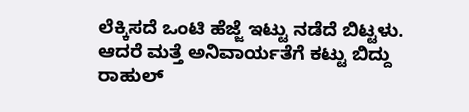ಲೆಕ್ಕಿಸದೆ ಒಂಟಿ ಹೆಜ್ಜೆ ಇಟ್ಟು ನಡೆದೆ ಬಿಟ್ಟಳು. ಆದರೆ ಮತ್ತೆ ಅನಿವಾರ್ಯತೆಗೆ ಕಟ್ಟು ಬಿದ್ದು ರಾಹುಲ್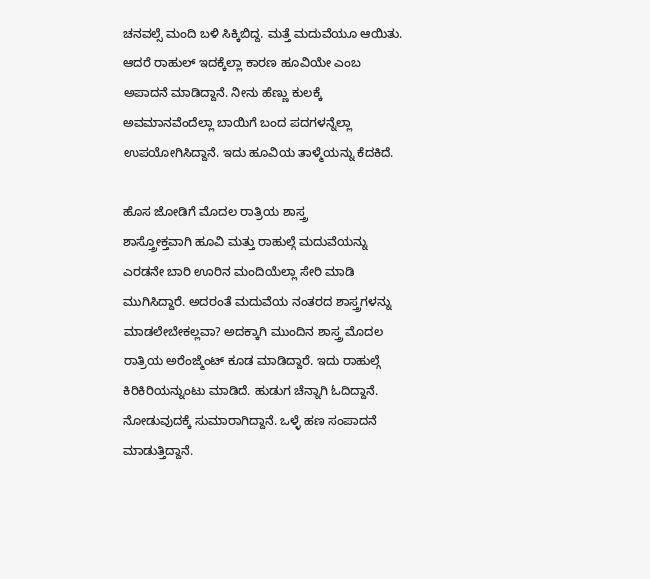ಚನವಲ್ಸೆ ಮಂದಿ ಬಳಿ ಸಿಕ್ಕಿಬಿದ್ದ. ಮತ್ತೆ ಮದುವೆಯೂ ಆಯಿತು. ಆದರೆ ರಾಹುಲ್ ಇದಕ್ಕೆಲ್ಲಾ ಕಾರಣ ಹೂವಿಯೇ ಎಂಬ ಅಪಾದನೆ ಮಾಡಿದ್ದಾನೆ. ನೀನು ಹೆಣ್ಣು ಕುಲಕ್ಕೆ ಅವಮಾನವೆಂದೆಲ್ಲಾ ಬಾಯಿಗೆ ಬಂದ ಪದಗಳನ್ನೆಲ್ಲಾ ಉಪಯೋಗಿಸಿದ್ದಾನೆ. ಇದು ಹೂವಿಯ ತಾಳ್ಮೆಯನ್ನು ಕೆದಕಿದೆ.

ಹೊಸ ಜೋಡಿಗೆ ಮೊದಲ ರಾತ್ರಿಯ ಶಾಸ್ತ್ರ
ಶಾಸ್ತ್ರೋಕ್ತವಾಗಿ ಹೂವಿ ಮತ್ತು ರಾಹುಲ್ಗೆ ಮದುವೆಯನ್ನು ಎರಡನೇ ಬಾರಿ ಊರಿನ ಮಂದಿಯೆಲ್ಲಾ ಸೇರಿ ಮಾಡಿ ಮುಗಿಸಿದ್ದಾರೆ. ಅದರಂತೆ ಮದುವೆಯ ನಂತರದ ಶಾಸ್ತ್ರಗಳನ್ನು ಮಾಡಲೇಬೇಕಲ್ಲವಾ? ಅದಕ್ಕಾಗಿ ಮುಂದಿನ ಶಾಸ್ತ್ರ ಮೊದಲ ರಾತ್ರಿಯ ಅರೆಂಜ್ಮೆಂಟ್ ಕೂಡ ಮಾಡಿದ್ದಾರೆ. ಇದು ರಾಹುಲ್ಗೆ ಕಿರಿಕಿರಿಯನ್ನುಂಟು ಮಾಡಿದೆ. ಹುಡುಗ ಚೆನ್ನಾಗಿ ಓದಿದ್ದಾನೆ. ನೋಡುವುದಕ್ಕೆ ಸುಮಾರಾಗಿದ್ದಾನೆ. ಒಳ್ಳೆ ಹಣ ಸಂಪಾದನೆ ಮಾಡುತ್ತಿದ್ದಾನೆ.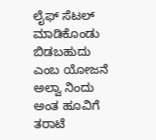ಲೈಫ್ ಸೆಟಲ್ ಮಾಡಿಕೊಂಡು ಬಿಡಬಹುದು ಎಂಬ ಯೋಜನೆ ಅಲ್ವಾ ನಿಂದು ಅಂತ ಹೂವಿಗೆ ತರಾಟೆ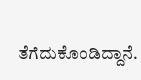ತೆಗೆದುಕೊಂಡಿದ್ದಾನೆ.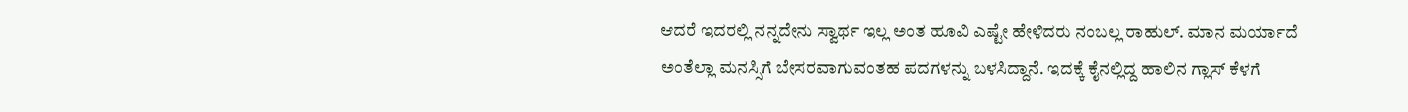ಆದರೆ ಇದರಲ್ಲಿ ನನ್ನದೇನು ಸ್ವಾರ್ಥ ಇಲ್ಲ ಅಂತ ಹೂವಿ ಎಷ್ಟೇ ಹೇಳಿದರು ನಂಬಲ್ಲ ರಾಹುಲ್. ಮಾನ ಮರ್ಯಾದೆ ಅಂತೆಲ್ಲಾ ಮನಸ್ಸಿಗೆ ಬೇಸರವಾಗುವಂತಹ ಪದಗಳನ್ನು ಬಳಸಿದ್ದಾನೆ. ಇದಕ್ಕೆ ಕೈನಲ್ಲಿದ್ದ ಹಾಲಿನ ಗ್ಲಾಸ್ ಕೆಳಗೆ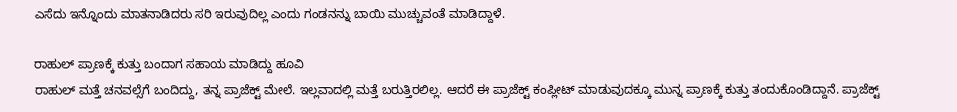ಎಸೆದು ಇನ್ನೊಂದು ಮಾತನಾಡಿದರು ಸರಿ ಇರುವುದಿಲ್ಲ ಎಂದು ಗಂಡನನ್ನು ಬಾಯಿ ಮುಚ್ಚುವಂತೆ ಮಾಡಿದ್ದಾಳೆ.

ರಾಹುಲ್ ಪ್ರಾಣಕ್ಕೆ ಕುತ್ತು ಬಂದಾಗ ಸಹಾಯ ಮಾಡಿದ್ದು ಹೂವಿ
ರಾಹುಲ್ ಮತ್ತೆ ಚನವಲ್ಸೆಗೆ ಬಂದಿದ್ದು, ತನ್ನ ಪ್ರಾಜೆಕ್ಟ್ ಮೇಲೆ. ಇಲ್ಲವಾದಲ್ಲಿ ಮತ್ತೆ ಬರುತ್ತಿರಲಿಲ್ಲ. ಆದರೆ ಈ ಪ್ರಾಜೆಕ್ಟ್ ಕಂಪ್ಲೀಟ್ ಮಾಡುವುದಕ್ಕೂ ಮುನ್ನ ಪ್ರಾಣಕ್ಕೆ ಕುತ್ತು ತಂದುಕೊಂಡಿದ್ದಾನೆ. ಪ್ರಾಜೆಕ್ಟ್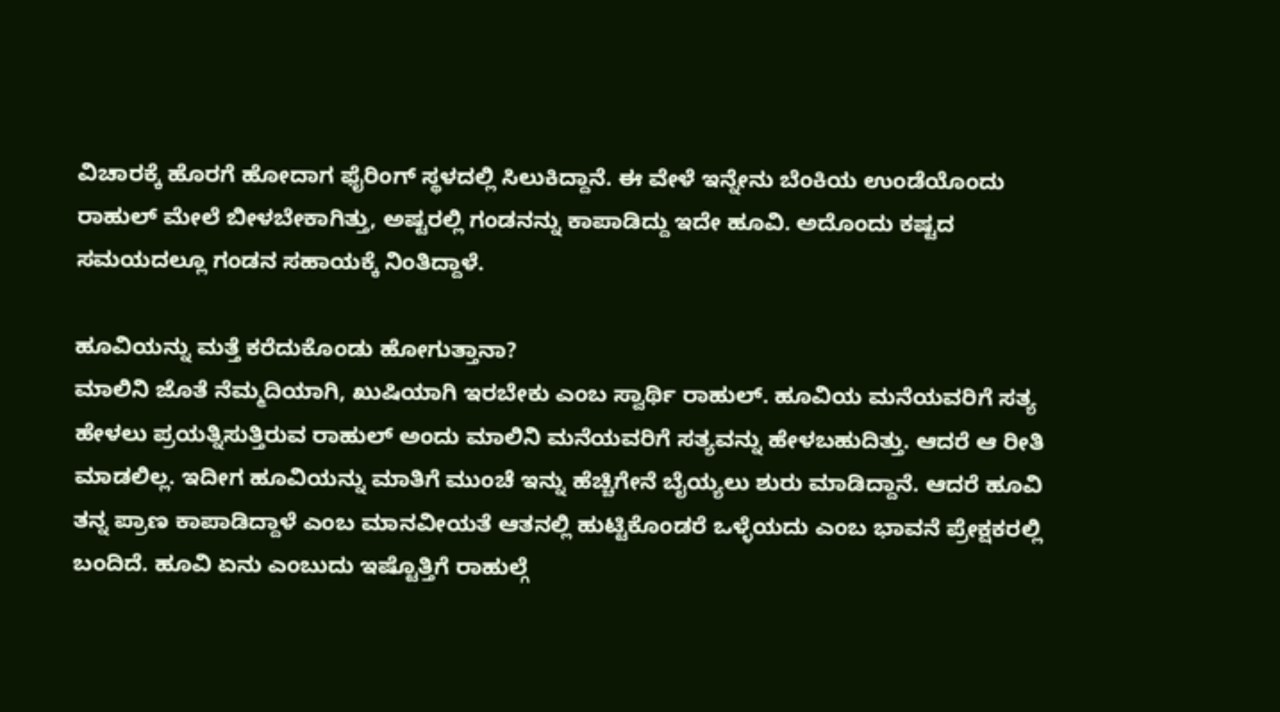ವಿಚಾರಕ್ಕೆ ಹೊರಗೆ ಹೋದಾಗ ಫೈರಿಂಗ್ ಸ್ಥಳದಲ್ಲಿ ಸಿಲುಕಿದ್ದಾನೆ. ಈ ವೇಳೆ ಇನ್ನೇನು ಬೆಂಕಿಯ ಉಂಡೆಯೊಂದು ರಾಹುಲ್ ಮೇಲೆ ಬೀಳಬೇಕಾಗಿತ್ತು, ಅಷ್ಟರಲ್ಲಿ ಗಂಡನನ್ನು ಕಾಪಾಡಿದ್ದು ಇದೇ ಹೂವಿ. ಅದೊಂದು ಕಷ್ಟದ ಸಮಯದಲ್ಲೂ ಗಂಡನ ಸಹಾಯಕ್ಕೆ ನಿಂತಿದ್ದಾಳೆ.

ಹೂವಿಯನ್ನು ಮತ್ತೆ ಕರೆದುಕೊಂಡು ಹೋಗುತ್ತಾನಾ?
ಮಾಲಿನಿ ಜೊತೆ ನೆಮ್ಮದಿಯಾಗಿ, ಖುಷಿಯಾಗಿ ಇರಬೇಕು ಎಂಬ ಸ್ವಾರ್ಥಿ ರಾಹುಲ್. ಹೂವಿಯ ಮನೆಯವರಿಗೆ ಸತ್ಯ ಹೇಳಲು ಪ್ರಯತ್ನಿಸುತ್ತಿರುವ ರಾಹುಲ್ ಅಂದು ಮಾಲಿನಿ ಮನೆಯವರಿಗೆ ಸತ್ಯವನ್ನು ಹೇಳಬಹುದಿತ್ತು. ಆದರೆ ಆ ರೀತಿ ಮಾಡಲಿಲ್ಲ. ಇದೀಗ ಹೂವಿಯನ್ನು ಮಾತಿಗೆ ಮುಂಚೆ ಇನ್ನು ಹೆಚ್ಚಿಗೇನೆ ಬೈಯ್ಯಲು ಶುರು ಮಾಡಿದ್ದಾನೆ. ಆದರೆ ಹೂವಿ ತನ್ನ ಪ್ರಾಣ ಕಾಪಾಡಿದ್ದಾಳೆ ಎಂಬ ಮಾನವೀಯತೆ ಆತನಲ್ಲಿ ಹುಟ್ಟಿಕೊಂಡರೆ ಒಳ್ಳೆಯದು ಎಂಬ ಭಾವನೆ ಪ್ರೇಕ್ಷಕರಲ್ಲಿ ಬಂದಿದೆ. ಹೂವಿ ಏನು ಎಂಬುದು ಇಷ್ಟೊತ್ತಿಗೆ ರಾಹುಲ್ಗೆ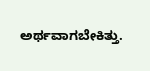ಅರ್ಥವಾಗಬೇಕಿತ್ತು.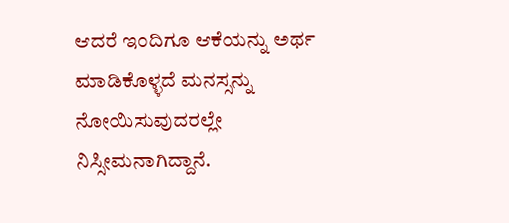ಆದರೆ ಇಂದಿಗೂ ಆಕೆಯನ್ನು ಅರ್ಥ ಮಾಡಿಕೊಳ್ಳದೆ ಮನಸ್ಸನ್ನು ನೋಯಿಸುವುದರಲ್ಲೇ ನಿಸ್ಸೀಮನಾಗಿದ್ದಾನೆ.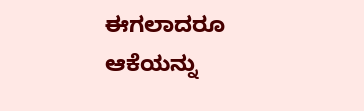ಈಗಲಾದರೂ ಆಕೆಯನ್ನು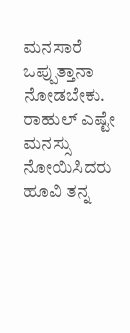ಮನಸಾರೆ ಒಪ್ಪುತ್ತಾನಾ ನೋಡಬೇಕು. ರಾಹುಲ್ ಎಷ್ಟೇ ಮನಸ್ಸು ನೋಯಿಸಿದರು ಹೂವಿ ತನ್ನ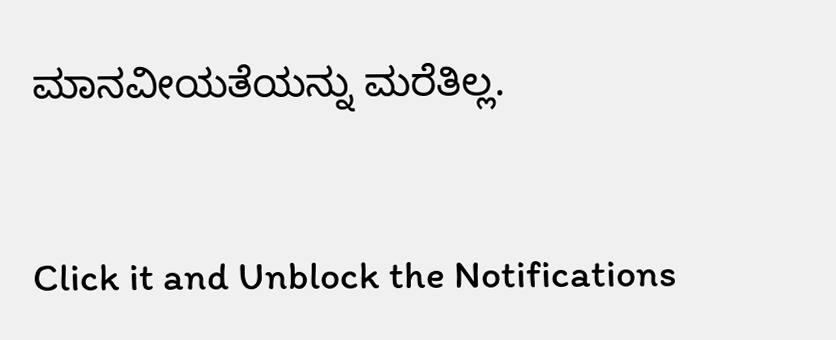ಮಾನವೀಯತೆಯನ್ನು ಮರೆತಿಲ್ಲ.


Click it and Unblock the Notifications